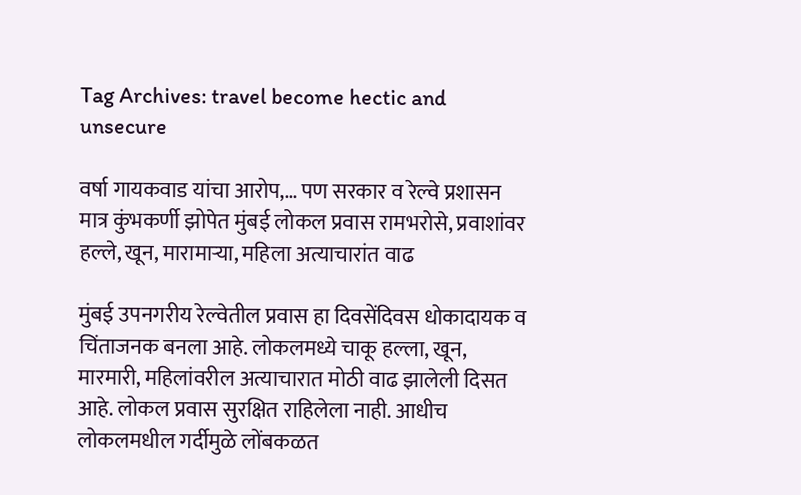Tag Archives: travel become hectic and unsecure

वर्षा गायकवाड यांचा आरोप,… पण सरकार व रेल्वे प्रशासन मात्र कुंभकर्णी झोपेत मुंबई लोकल प्रवास रामभरोसे, प्रवाशांवर हल्ले, खून, मारामाऱ्या, महिला अत्याचारांत वाढ

मुंबई उपनगरीय रेल्वेतील प्रवास हा दिवसेंदिवस धोकादायक व चिंताजनक बनला आहे. लोकलमध्ये चाकू हल्ला, खून, मारमारी, महिलांवरील अत्याचारात मोठी वाढ झालेली दिसत आहे. लोकल प्रवास सुरक्षित राहिलेला नाही. आधीच लोकलमधील गर्दीमुळे लोंबकळत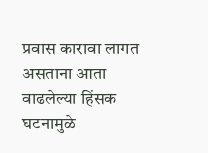प्रवास कारावा लागत असताना आता वाढलेल्या हिंसक घटनामुळे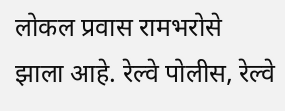लोकल प्रवास रामभरोसे झाला आहे. रेल्वे पोलीस, रेल्वे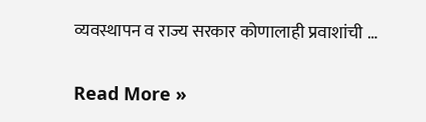व्यवस्थापन व राज्य सरकार कोणालाही प्रवाशांची …

Read More »